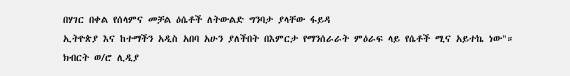በሃገር በቀል የሰላምና መቻል ዕሴቶች ለትውልድ ግንባታ ያላቸው ፋይዳ
ኢትዮጵያ እና ከተማችን አዲስ አበባ አሁን ያለችበት በእምርታ የማንሰራራት ምዕራፍ ላይ የሴቶች ሚና አይተኬ ነው"።
ክብርት ወ/ሮ ሊዲያ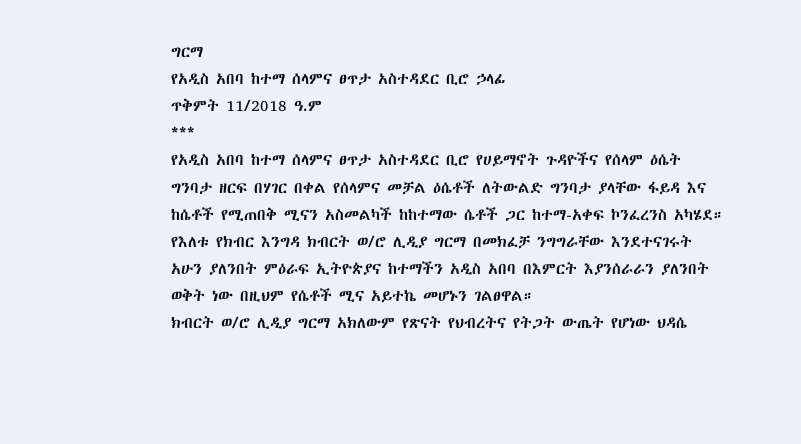ግርማ
የአዲስ አበባ ከተማ ሰላምና ፀጥታ አስተዳደር ቢሮ ኃላፊ
ጥቅምት 11/2018 ዓ.ም
***
የአዲስ አበባ ከተማ ሰላምና ፀጥታ አስተዳደር ቢሮ የሀይማኖት ጉዳዮችና የሰላም ዕሴት ግንባታ ዘርፍ በሃገር በቀል የሰላምና መቻል ዕሴቶች ለትውልድ ግንባታ ያላቸው ፋይዳ እና ከሴቶች የሚጠበቅ ሚናን አስመልካች ከከተማው ሴቶች ጋር ከተማ-አቀፍ ኮንፈረንስ አካሄደ።
የእለቱ የክብር እንግዳ ክብርት ወ/ሮ ሊዲያ ግርማ በመክፈቻ ንግግራቸው እንደተናገሩት አሁን ያለንበት ምዕራፍ ኢትዮጵያና ከተማችን አዲስ አበባ በእምርት እያንሰራራን ያለንበት ወቅት ነው በዚህም የሴቶች ሚና አይተኬ መሆኑን ገልፀዋል።
ክብርት ወ/ሮ ሊዲያ ግርማ አክለውም የጽናት የህብረትና የትጋት ውጤት የሆነው ህዳሴ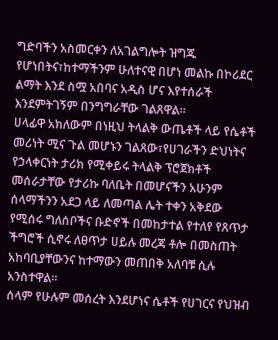ግድባችን አስመርቀን ለአገልግሎት ዝግጁ የሆነበትና፣ከተማችንም ሁለተናዊ በሆነ መልኩ በኮሪደር ልማት እንደ ስሟ አበባና አዲስ ሆና እየተሰራች እንደምትገኝም በንግግራቸው ገልጸዋል።
ሀላፊዋ አክለውም በነዚህ ትላልቅ ውጤቶች ላይ የሴቶች መሪነት ሚና ጉል መሆኑን ገልጸው፣የሀገራችን ድህነትና የኃላቀርነት ታሪክ የሚቀይሩ ትላልቅ ፕሮጀክቶች መሰራታቸው የታሪኩ ባለቤት በመሆናችን አሁንም ሰላማችንን አደጋ ላይ ለመጣል ሌት ተቀን አቅደው የሚሰሩ ግለሰቦችና ቡድኖች በመከታተል የተለየ የጸጥታ ችግሮች ሲኖሩ ለፀጥታ ሀይሉ መረጃ ቶሎ በመስጠት አከባቢያቸውንና ከተማውን መጠበቅ አለባቹ ሲሉ አንስተዋል።
ሰላም የሁሉም መሰረት እንደሆነና ሴቶች የሀገርና የህዝብ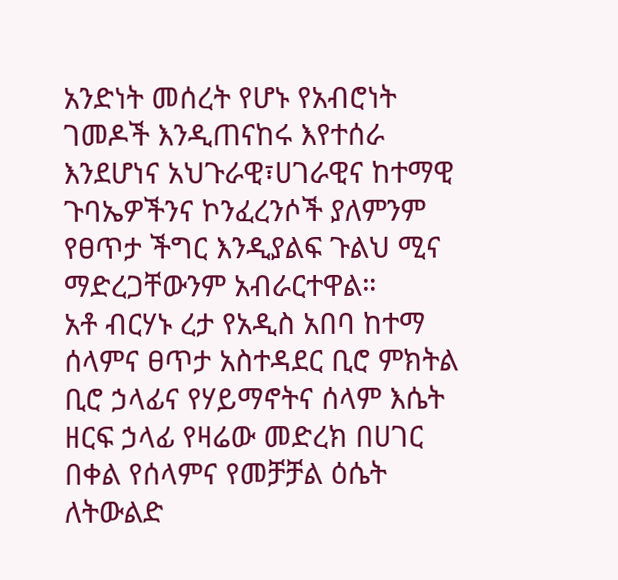አንድነት መሰረት የሆኑ የአብሮነት ገመዶች እንዲጠናከሩ እየተሰራ እንደሆነና አህጉራዊ፣ሀገራዊና ከተማዊ ጉባኤዎችንና ኮንፈረንሶች ያለምንም የፀጥታ ችግር እንዲያልፍ ጉልህ ሚና ማድረጋቸውንም አብራርተዋል።
አቶ ብርሃኑ ረታ የአዲስ አበባ ከተማ ሰላምና ፀጥታ አስተዳደር ቢሮ ምክትል ቢሮ ኃላፊና የሃይማኖትና ሰላም እሴት ዘርፍ ኃላፊ የዛሬው መድረክ በሀገር በቀል የሰላምና የመቻቻል ዕሴት ለትውልድ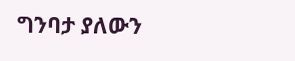ግንባታ ያለውን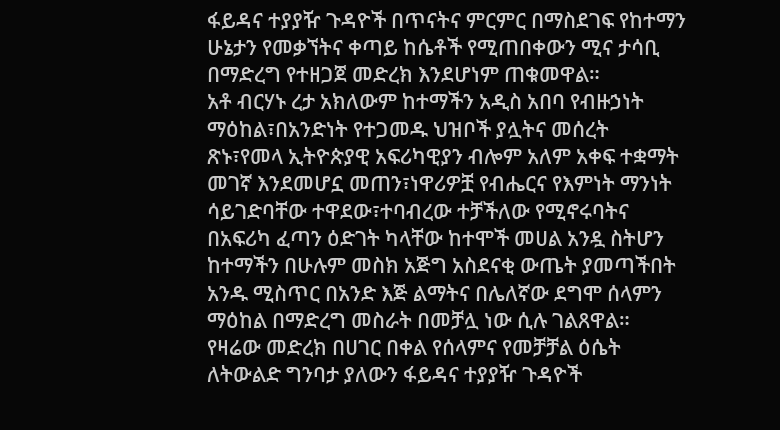ፋይዳና ተያያዥ ጉዳዮች በጥናትና ምርምር በማስደገፍ የከተማን ሁኔታን የመቃኘትና ቀጣይ ከሴቶች የሚጠበቀውን ሚና ታሳቢ በማድረግ የተዘጋጀ መድረክ እንደሆነም ጠቁመዋል።
አቶ ብርሃኑ ረታ አክለውም ከተማችን አዲስ አበባ የብዙኃነት ማዕከል፣በአንድነት የተጋመዱ ህዝቦች ያሏትና መሰረት ጽኑ፣የመላ ኢትዮጵያዊ አፍሪካዊያን ብሎም አለም አቀፍ ተቋማት መገኛ እንደመሆኗ መጠን፣ነዋሪዎቿ የብሔርና የእምነት ማንነት ሳይገድባቸው ተዋደው፣ተባብረው ተቻችለው የሚኖሩባትና በአፍሪካ ፈጣን ዕድገት ካላቸው ከተሞች መሀል አንዷ ስትሆን ከተማችን በሁሉም መስክ አጅግ አስደናቂ ውጤት ያመጣችበት አንዱ ሚስጥር በአንድ እጅ ልማትና በሌለኛው ደግሞ ሰላምን ማዕከል በማድረግ መስራት በመቻሏ ነው ሲሉ ገልጸዋል።
የዛሬው መድረክ በሀገር በቀል የሰላምና የመቻቻል ዕሴት ለትውልድ ግንባታ ያለውን ፋይዳና ተያያዥ ጉዳዮች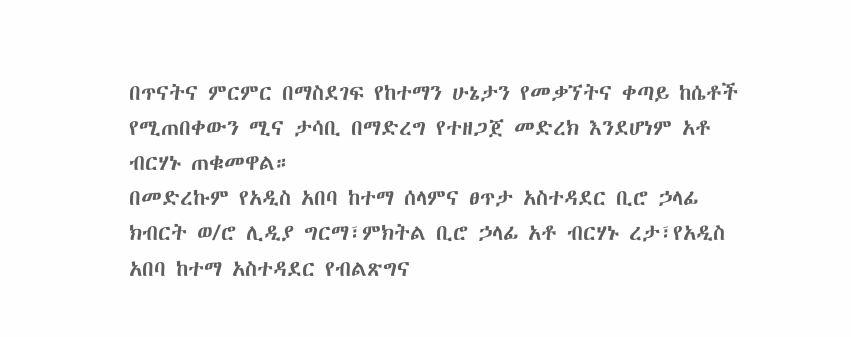በጥናትና ምርምር በማስደገፍ የከተማን ሁኔታን የመቃኘትና ቀጣይ ከሴቶች የሚጠበቀውን ሚና ታሳቢ በማድረግ የተዘጋጀ መድረክ እንደሆነም አቶ ብርሃኑ ጠቁመዋል።
በመድረኩም የአዲስ አበባ ከተማ ሰላምና ፀጥታ አስተዳደር ቢሮ ኃላፊ ክብርት ወ/ሮ ሊዲያ ግርማ፣ምክትል ቢሮ ኃላፊ አቶ ብርሃኑ ረታ፣የአዲስ አበባ ከተማ አስተዳደር የብልጽግና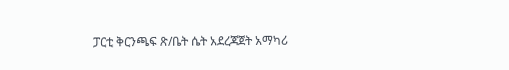ፓርቲ ቅርንጫፍ ጽ/ቤት ሴት አደረጃጀት አማካሪ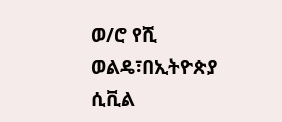ወ/ሮ የሺ ወልዴ፣በኢትዮጵያ ሲቪል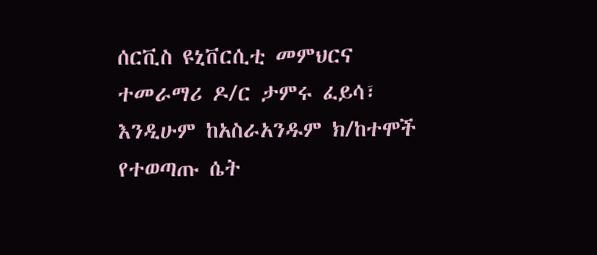ሰርቪስ ዩኒቨርሲቲ መምህርና ተመራማሪ ዶ/ር ታምሩ ፈይሳ፣ እንዲሁም ከአስራአንዱም ክ/ከተሞች የተወጣጡ ሴት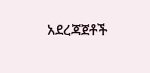አደረጃጀቶች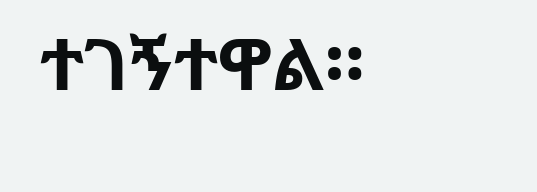ተገኝተዋል።